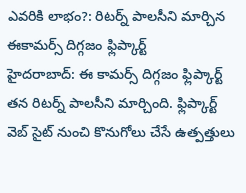ఎవరికి లాభం?: రిటర్న్ పాలసీని మార్చిన ఈకామర్స్ దిగ్గజం ఫ్లిప్కార్ట్
హైదరాబాద్: ఈ కామర్స్ దిగ్గజం ఫ్లిప్కార్ట్ తన రిటర్న్ పాలసీని మార్చింది. ఫ్లిప్కార్ట్ వెబ్ సైట్ నుంచి కొనుగోలు చేసే ఉత్పత్తులు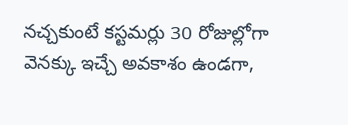నచ్చకుంటే కస్టమర్లు 30 రోజుల్లోగా వెనక్కు ఇచ్చే అవకాశం ఉండగా,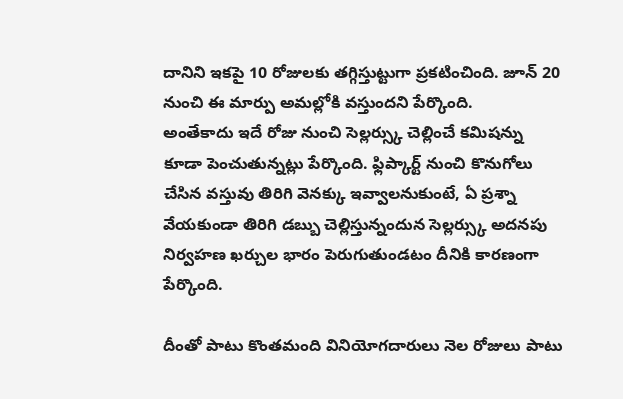దానిని ఇకపై 10 రోజులకు తగ్గిస్తుట్టుగా ప్రకటించింది. జూన్ 20 నుంచి ఈ మార్పు అమల్లోకి వస్తుందని పేర్కొంది.
అంతేకాదు ఇదే రోజు నుంచి సెల్లర్స్కు చెల్లించే కమిషన్ను కూడా పెంచుతున్నట్లు పేర్కొంది. ఫ్లిప్కార్ట్ నుంచి కొనుగోలు చేసిన వస్తువు తిరిగి వెనక్కు ఇవ్వాలనుకుంటే, ఏ ప్రశ్నా వేయకుండా తిరిగి డబ్బు చెల్లిస్తున్నందున సెల్లర్స్కు అదనపు నిర్వహణ ఖర్చుల భారం పెరుగుతుండటం దీనికి కారణంగా పేర్కొంది.

దీంతో పాటు కొంతమంది వినియోగదారులు నెల రోజులు పాటు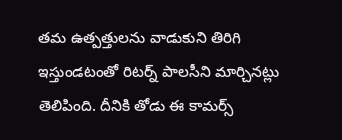తమ ఉత్పత్తులను వాడుకుని తిరిగి ఇస్తుండటంతో రిటర్న్ పాలసీని మార్చినట్లు తెలిపింది. దీనికి తోడు ఈ కామర్స్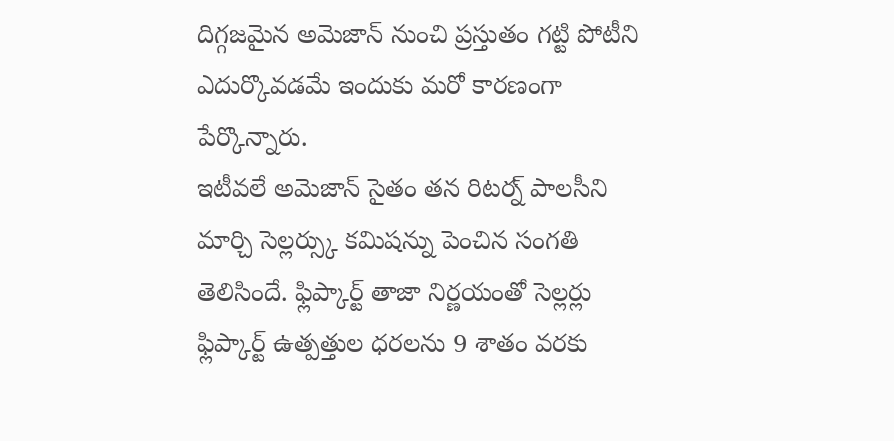దిగ్గజమైన అమెజాన్ నుంచి ప్రస్తుతం గట్టి పోటీని ఎదుర్కొవడమే ఇందుకు మరో కారణంగా పేర్కొన్నారు.
ఇటీవలే అమెజాన్ సైతం తన రిటర్న్ పాలసీని మార్చి సెల్లర్స్కు కమిషన్ను పెంచిన సంగతి తెలిసిందే. ఫ్లిప్కార్ట్ తాజా నిర్ణయంతో సెల్లర్లు ఫ్లిప్కార్ట్ ఉత్పత్తుల ధరలను 9 శాతం వరకు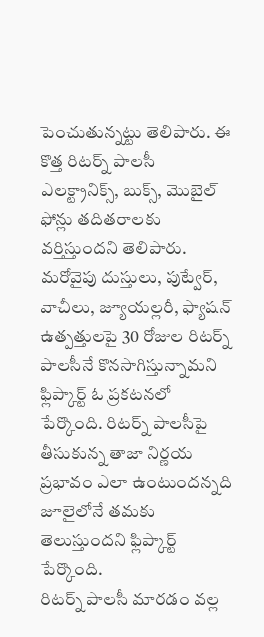పెంచుతున్నట్టు తెలిపారు. ఈ కొత్త రిటర్న్ పాలసీ ఎలక్ట్రానిక్స్, బుక్స్, మొబైల్ ఫోన్లు తదితరాలకు వర్తిస్తుందని తెలిపారు.
మరోవైపు దుస్తులు, పుట్వేర్, వాచీలు, జ్యూయల్లరీ, ఫ్యాషన్ ఉత్పత్తులపై 30 రోజుల రిటర్న్ పాలసీనే కొనసాగిస్తున్నామని ఫ్లిప్కార్ట్ ఓ ప్రకటనలో పేర్కొంది. రిటర్న్ పాలసీపై తీసుకున్న తాజా నిర్ణయ ప్రభావం ఎలా ఉంటుందన్నది జూలైలోనే తమకు తెలుస్తుందని ఫ్లిప్కార్ట్ పేర్కొంది.
రిటర్న్ పాలసీ మారడం వల్ల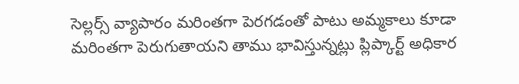సెల్లర్స్ వ్యాపారం మరింతగా పెరగడంతో పాటు అమ్మకాలు కూడా మరింతగా పెరుగుతాయని తాము భావిస్తున్నట్లు ప్లిప్కార్ట్ అధికార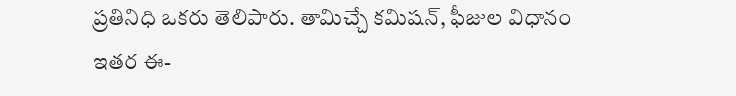ప్రతినిధి ఒకరు తెలిపారు. తామిచ్చే కమిషన్, ఫీజుల విధానం ఇతర ఈ-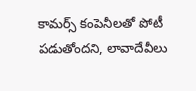కామర్స్ కంపెనీలతో పోటీ పడుతోందని, లావాదేవీలు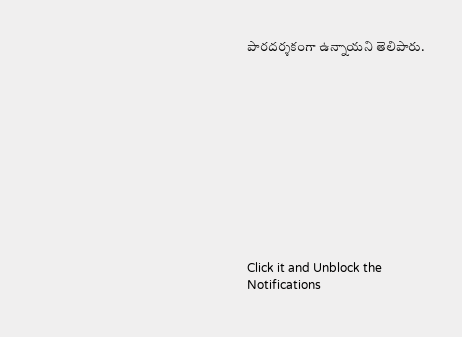పారదర్శకంగా ఉన్నాయని తెలిపారు.












Click it and Unblock the Notifications